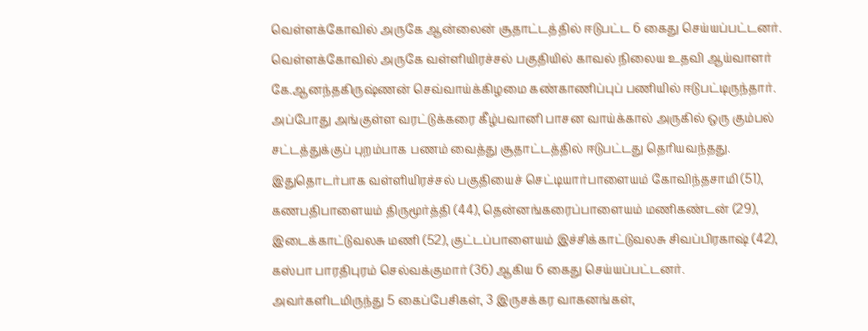வெள்ளக்கோவில் அருகே ஆன்லைன் சூதாட்டத்தில் ஈடுபட்ட 6 கைது செய்யப்பட்டனர்.
வெள்ளக்கோவில் அருகே வள்ளியிரச்சல் பகுதியில் காவல் நிலைய உதவி ஆய்வாளர் கே.ஆனந்தகிருஷ்ணன் செவ்வாய்க்கிழமை கண்காணிப்புப் பணியில் ஈடுபட்டிருந்தார். அப்போது அங்குள்ள வரட்டுக்கரை கீழ்பவானி பாசன வாய்க்கால் அருகில் ஒரு கும்பல் சட்டத்துக்குப் புறம்பாக பணம் வைத்து சூதாட்டத்தில் ஈடுபட்டது தெரியவந்தது.
இதுதொடர்பாக வள்ளியிரச்சல் பகுதியைச் செட்டியார்பாளையம் கோவிந்தசாமி (51), கணபதிபாளையம் திருமூர்த்தி (44), தென்னங்கரைப்பாளையம் மணிகண்டன் (29), இடைக்காட்டுவலசு மணி (52), குட்டப்பாளையம் இச்சிக்காட்டுவலசு சிவப்பிரகாஷ் (42), கஸ்பா பாரதிபுரம் செல்வக்குமார் (36) ஆகிய 6 கைது செய்யப்பட்டனர்.
அவர்களிடமிருந்து 5 கைப்பேசிகள், 3 இருசக்கர வாகனங்கள்,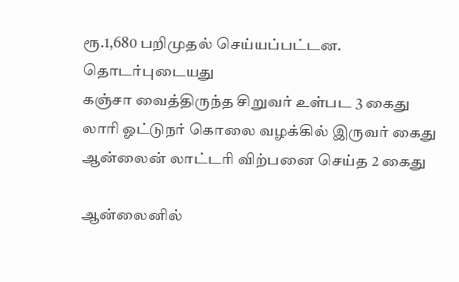ரூ.1,680 பறிமுதல் செய்யப்பட்டன.
தொடர்புடையது
கஞ்சா வைத்திருந்த சிறுவர் உள்பட 3 கைது
லாரி ஓட்டுநர் கொலை வழக்கில் இருவர் கைது
ஆன்லைன் லாட்டரி விற்பனை செய்த 2 கைது

ஆன்லைனில்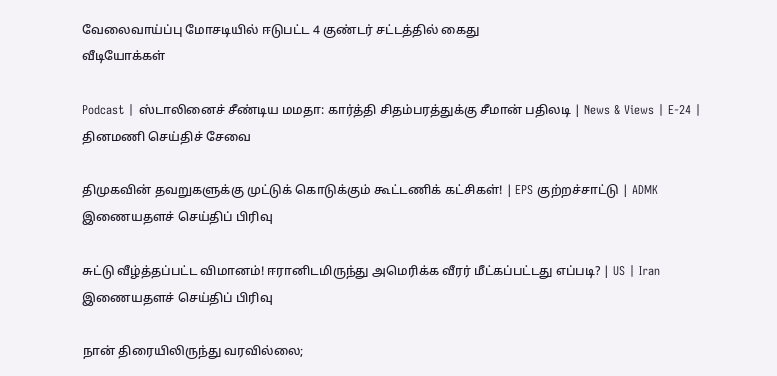வேலைவாய்ப்பு மோசடியில் ஈடுபட்ட 4 குண்டர் சட்டத்தில் கைது
வீடியோக்கள்

Podcast | ஸ்டாலினைச் சீண்டிய மமதா: கார்த்தி சிதம்பரத்துக்கு சீமான் பதிலடி | News & Views | E-24 |
தினமணி செய்திச் சேவை

திமுகவின் தவறுகளுக்கு முட்டுக் கொடுக்கும் கூட்டணிக் கட்சிகள்! | EPS குற்றச்சாட்டு | ADMK
இணையதளச் செய்திப் பிரிவு

சுட்டு வீழ்த்தப்பட்ட விமானம்! ஈரானிடமிருந்து அமெரிக்க வீரர் மீட்கப்பட்டது எப்படி? | US | Iran
இணையதளச் செய்திப் பிரிவு

நான் திரையிலிருந்து வரவில்லை;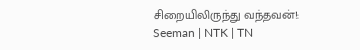சிறையிலிருந்து வந்தவன்!: Seeman | NTK | TN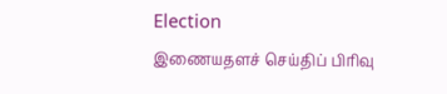Election
இணையதளச் செய்திப் பிரிவு